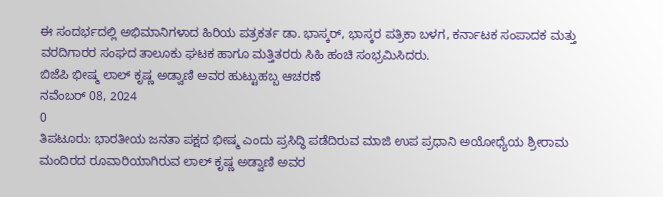ಈ ಸಂದರ್ಭದಲ್ಲಿ ಅಭಿಮಾನಿಗಳಾದ ಹಿರಿಯ ಪತ್ರಕರ್ತ ಡಾ. ಭಾಸ್ಕರ್, ಭಾಸ್ಕರ ಪತ್ರಿಕಾ ಬಳಗ, ಕರ್ನಾಟಕ ಸಂಪಾದಕ ಮತ್ತು ವರದಿಗಾರರ ಸಂಘದ ತಾಲೂಕು ಘಟಕ ಹಾಗೂ ಮತ್ತಿತರರು ಸಿಹಿ ಹಂಚಿ ಸಂಭ್ರಮಿಸಿದರು.
ಬಿಜೆಪಿ ಭೀಷ್ಮ ಲಾಲ್ ಕೃಷ್ಣ ಅಡ್ವಾಣಿ ಅವರ ಹುಟ್ಟುಹಬ್ಬ ಆಚರಣೆ
ನವೆಂಬರ್ 08, 2024
0
ತಿಪಟೂರು: ಭಾರತೀಯ ಜನತಾ ಪಕ್ಷದ ಭೀಷ್ಮ ಎಂದು ಪ್ರಸಿದ್ಧಿ ಪಡೆದಿರುವ ಮಾಜಿ ಉಪ ಪ್ರಧಾನಿ ಅಯೋಧ್ಯೆಯ ಶ್ರೀರಾಮ ಮಂದಿರದ ರೂವಾರಿಯಾಗಿರುವ ಲಾಲ್ ಕೃಷ್ಣ ಅಡ್ವಾಣಿ ಅವರ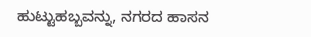ಹುಟ್ಟುಹಬ್ಬವನ್ನು, ನಗರದ ಹಾಸನ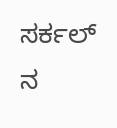ಸರ್ಕಲ್ ನ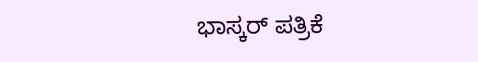ಭಾಸ್ಕರ್ ಪತ್ರಿಕೆ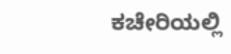ಕಚೇರಿಯಲ್ಲಿ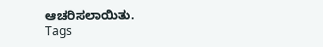ಆಚರಿಸಲಾಯಿತು.
Tags